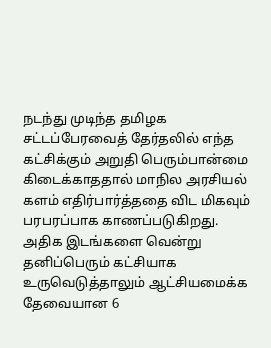நடந்து முடிந்த தமிழக சட்டப்பேரவைத் தேர்தலில் எந்த கட்சிக்கும் அறுதி பெரும்பான்மை கிடைக்காததால் மாநில அரசியல் களம் எதிர்பார்த்ததை விட மிகவும் பரபரப்பாக காணப்படுகிறது.
அதிக இடங்களை வென்று தனிப்பெரும் கட்சியாக உருவெடுத்தாலும் ஆட்சியமைக்க தேவையான 6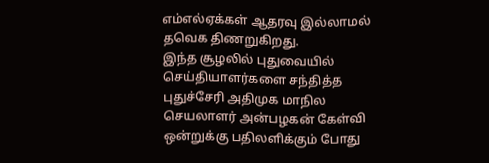எம்எல்ஏக்கள் ஆதரவு இல்லாமல் தவெக திணறுகிறது.
இந்த சூழலில் புதுவையில் செய்தியாளர்களை சந்தித்த புதுச்சேரி அதிமுக மாநில செயலாளர் அன்பழகன் கேள்வி ஒன்றுக்கு பதிலளிக்கும் போது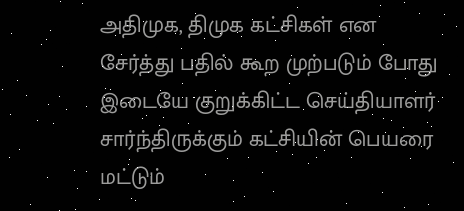அதிமுக, திமுக கட்சிகள் என சேர்த்து பதில் கூற முற்படும் போது இடையே குறுக்கிட்ட செய்தியாளர் சார்ந்திருக்கும் கட்சியின் பெயரை மட்டும்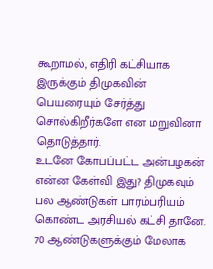கூறாமல், எதிரி கட்சியாக இருக்கும் திமுகவின் பெயரையும் சேர்த்து சொல்கிறீர்களே என மறுவினா தொடுத்தார்.
உடனே கோபப்பட்ட அன்பழகன் என்ன கேள்வி இது? திமுகவும் பல ஆண்டுகள் பாரம்பரியம் கொண்ட அரசியல் கட்சி தானே. 70 ஆண்டுகளுக்கும் மேலாக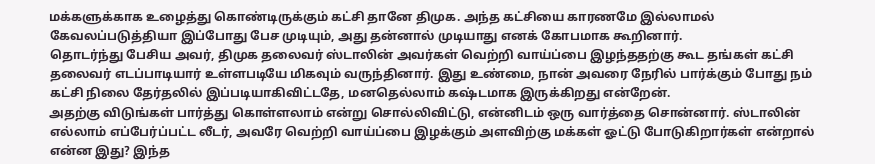மக்களுக்காக உழைத்து கொண்டிருக்கும் கட்சி தானே திமுக. அந்த கட்சியை காரணமே இல்லாமல் கேவலப்படுத்தியா இப்போது பேச முடியும், அது தன்னால் முடியாது எனக் கோபமாக கூறினார்.
தொடர்ந்து பேசிய அவர், திமுக தலைவர் ஸ்டாலின் அவர்கள் வெற்றி வாய்ப்பை இழந்ததற்கு கூட தங்கள் கட்சி தலைவர் எடப்பாடியார் உள்ளபடியே மிகவும் வருந்தினார். இது உண்மை, நான் அவரை நேரில் பார்க்கும் போது நம் கட்சி நிலை தேர்தலில் இப்படியாகிவிட்டதே, மனதெல்லாம் கஷ்டமாக இருக்கிறது என்றேன்.
அதற்கு விடுங்கள் பார்த்து கொள்ளலாம் என்று சொல்லிவிட்டு, என்னிடம் ஒரு வார்த்தை சொன்னார். ஸ்டாலின் எல்லாம் எப்பேர்ப்பட்ட லீடர், அவரே வெற்றி வாய்ப்பை இழக்கும் அளவிற்கு மக்கள் ஓட்டு போடுகிறார்கள் என்றால் என்ன இது? இந்த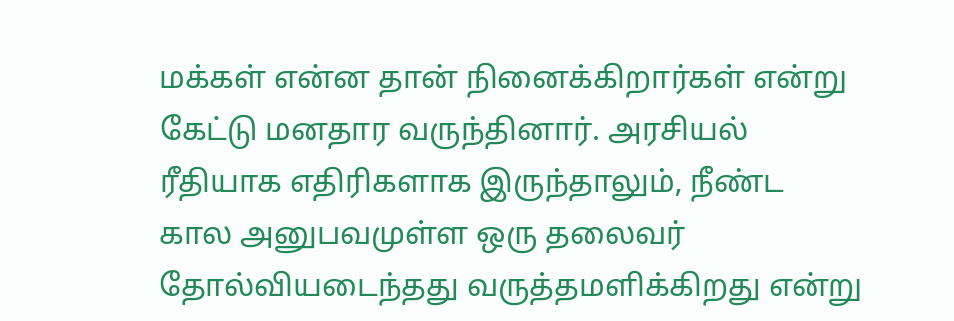மக்கள் என்ன தான் நினைக்கிறார்கள் என்று கேட்டு மனதார வருந்தினார். அரசியல் ரீதியாக எதிரிகளாக இருந்தாலும், நீண்ட கால அனுபவமுள்ள ஒரு தலைவர் தோல்வியடைந்தது வருத்தமளிக்கிறது என்று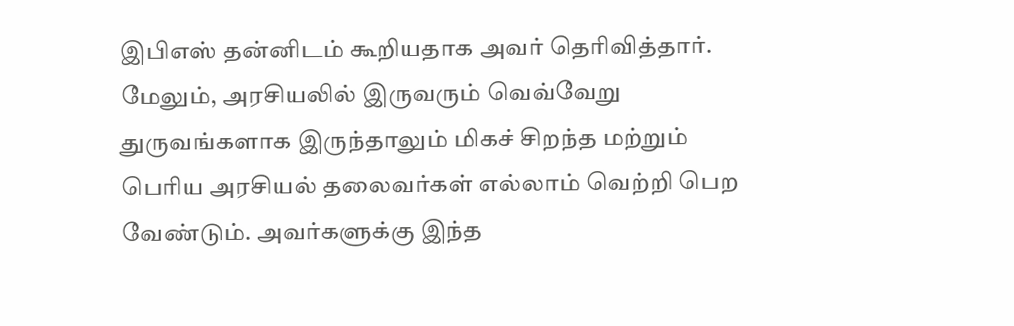இபிஎஸ் தன்னிடம் கூறியதாக அவர் தெரிவித்தார்.
மேலும், அரசியலில் இருவரும் வெவ்வேறு துருவங்களாக இருந்தாலும் மிகச் சிறந்த மற்றும் பெரிய அரசியல் தலைவர்கள் எல்லாம் வெற்றி பெற வேண்டும். அவர்களுக்கு இந்த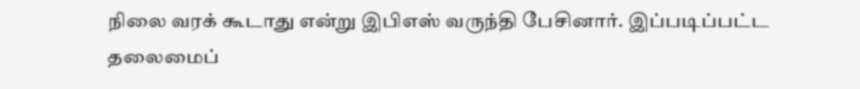நிலை வரக் கூடாது என்று இபிஎஸ் வருந்தி பேசினார். இப்படிப்பட்ட தலைமைப்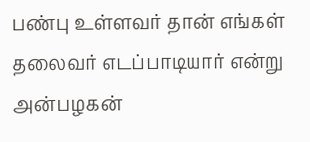பண்பு உள்ளவர் தான் எங்கள் தலைவர் எடப்பாடியார் என்று அன்பழகன்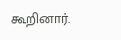கூறினார்.